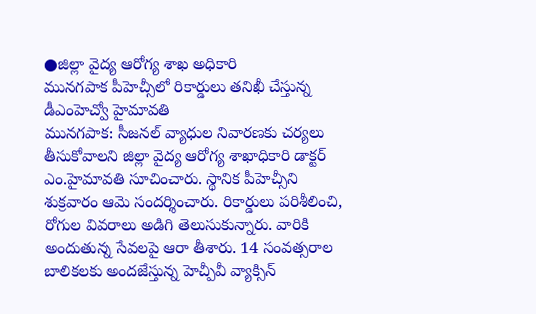●జిల్లా వైద్య ఆరోగ్య శాఖ అధికారి
మునగపాక పీహెచ్సీలో రికార్డులు తనిఖీ చేస్తున్న డీఎంహెచ్వో హైమావతి
మునగపాక: సీజనల్ వ్యాధుల నివారణకు చర్యలు తీసుకోవాలని జిల్లా వైద్య ఆరోగ్య శాఖాధికారి డాక్టర్ ఎం.హైమావతి సూచించారు. స్థానిక పీహెచ్సీని శుక్రవారం ఆమె సందర్శించారు. రికార్డులు పరిశీలించి, రోగుల వివరాలు అడిగి తెలుసుకున్నారు. వారికి అందుతున్న సేవలపై ఆరా తీశారు. 14 సంవత్సరాల బాలికలకు అందజేస్తున్న హెచ్పీవీ వ్యాక్సిన్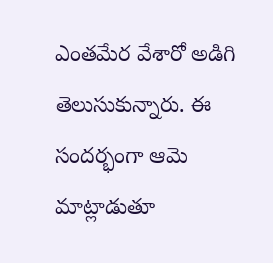ఎంతమేర వేశారో అడిగి తెలుసుకున్నారు. ఈ సందర్భంగా ఆమె మాట్లాడుతూ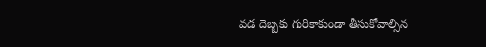వడ దెబ్బకు గురికాకుండా తీసుకోవాల్సిన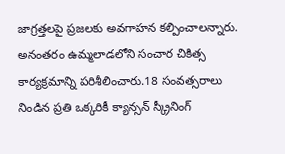జాగ్రత్తలపై ప్రజలకు అవగాహన కల్పించాలన్నారు. అనంతరం ఉమ్మలాడలోని సంచార చికిత్స కార్యక్రమాన్ని పరిశీలించారు.18 సంవత్సరాలు నిండిన ప్రతి ఒక్కరికీ క్యాన్సన్ స్క్రీనింగ్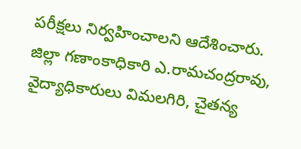పరీక్షలు నిర్వహించాలని ఆదేశించారు. జిల్లా గణాంకాధికారి ఎ.రామచంద్రరావు, వైద్యాధికారులు విమలగిరి, చైతన్య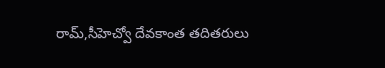రామ్,సీహెచ్వో దేవకాంత తదితరులు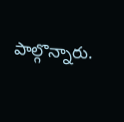పాల్గొన్నారు.